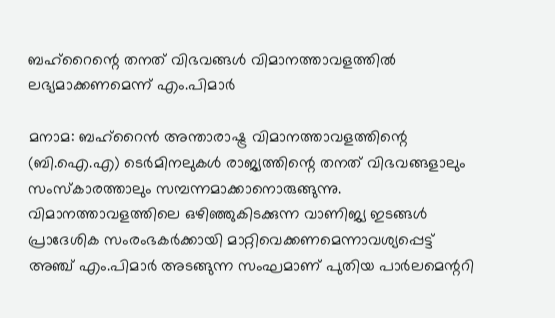ബഹ്റൈന്റെ തനത് വിഭവങ്ങൾ വിമാനത്താവളത്തിൽ ലഭ്യമാക്കണമെന്ന് എം.പിമാർ

മനാമ: ബഹ്‌റൈൻ അന്താരാഷ്ട്ര വിമാനത്താവളത്തിന്റെ (ബി.ഐ.എ) ടെർമിനലുകൾ രാജ്യത്തിന്റെ തനത് വിഭവങ്ങളാലും സംസ്കാരത്താലും സമ്പന്നമാക്കാനൊരുങ്ങുന്നു. വിമാനത്താവളത്തിലെ ഒഴിഞ്ഞുകിടക്കുന്ന വാണിജ്യ ഇടങ്ങൾ പ്രാദേശിക സംരംഭകർക്കായി മാറ്റിവെക്കണമെന്നാവശ്യപ്പെട്ട് അഞ്ച് എം.പിമാർ അടങ്ങുന്ന സംഘമാണ് പുതിയ പാർലമെന്ററി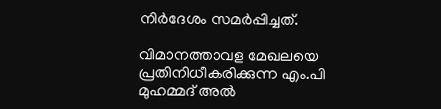നിർദേശം സമർപ്പിച്ചത്.

വിമാനത്താവള മേഖലയെ പ്രതിനിധീകരിക്കുന്ന എം.പി മുഹമ്മദ് അൽ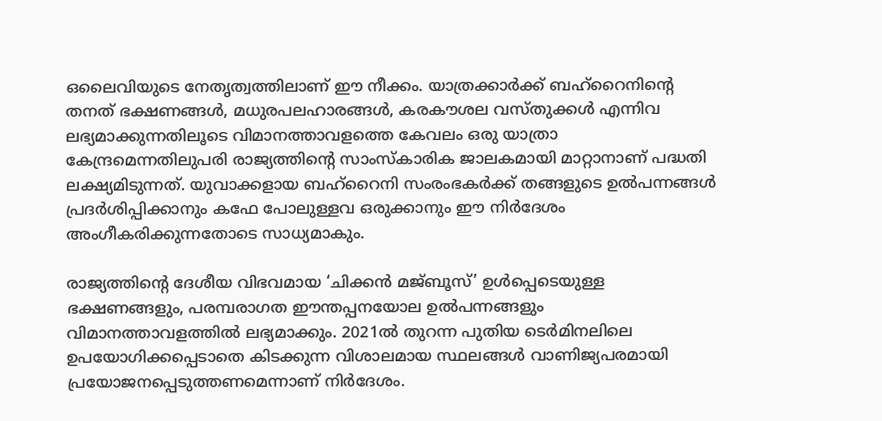ഒലൈവിയുടെ നേതൃത്വത്തിലാണ് ഈ നീക്കം. യാത്രക്കാർക്ക് ബഹ്‌റൈനിന്റെ തനത് ഭക്ഷണങ്ങൾ, മധുരപലഹാരങ്ങൾ, കരകൗശല വസ്തുക്കൾ എന്നിവ ലഭ്യമാക്കുന്നതിലൂടെ വിമാനത്താവളത്തെ കേവലം ഒരു യാത്രാ കേന്ദ്രമെന്നതിലുപരി രാജ്യത്തിന്റെ സാംസ്കാരിക ജാലകമായി മാറ്റാനാണ് പദ്ധതി ലക്ഷ്യമിടുന്നത്. യുവാക്കളായ ബഹ്‌റൈനി സംരംഭകർക്ക് തങ്ങളുടെ ഉൽപന്നങ്ങൾ പ്രദർശിപ്പിക്കാനും കഫേ പോലുള്ളവ ഒരുക്കാനും ഈ നിർദേശം അംഗീകരിക്കുന്നതോടെ സാധ്യമാകും.

രാജ്യത്തിന്റെ ദേശീയ വിഭവമായ ‘ചിക്കൻ മജ്ബൂസ്’ ഉൾപ്പെടെയുള്ള ഭക്ഷണങ്ങളും, പരമ്പരാഗത ഈന്തപ്പനയോല ഉൽപന്നങ്ങളും വിമാനത്താവളത്തിൽ ലഭ്യമാക്കും. 2021ൽ തുറന്ന പുതിയ ടെർമിനലിലെ ഉപയോഗിക്കപ്പെടാതെ കിടക്കുന്ന വിശാലമായ സ്ഥലങ്ങൾ വാണിജ്യപരമായി പ്രയോജനപ്പെടുത്തണമെന്നാണ് നിർദേശം.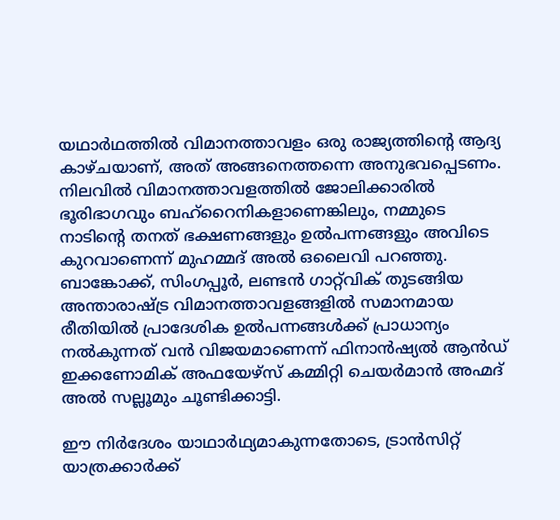യഥാർഥത്തിൽ വിമാനത്താവളം ഒരു രാജ്യത്തിന്റെ ആദ്യ കാഴ്ചയാണ്, അത് അങ്ങനെത്തന്നെ അനുഭവപ്പെടണം. നിലവിൽ വിമാനത്താവളത്തിൽ ജോലിക്കാരിൽ ഭൂരിഭാഗവും ബഹ്‌റൈനികളാണെങ്കിലും, നമ്മുടെ നാടിന്റെ തനത് ഭക്ഷണങ്ങളും ഉൽപന്നങ്ങളും അവിടെ കുറവാണെന്ന് മുഹമ്മദ് അൽ ഒലൈവി പറഞ്ഞു. ബാങ്കോക്ക്, സിംഗപ്പൂർ, ലണ്ടൻ ഗാറ്റ്‌വിക് തുടങ്ങിയ അന്താരാഷ്ട്ര വിമാനത്താവളങ്ങളിൽ സമാനമായ രീതിയിൽ പ്രാദേശിക ഉൽപന്നങ്ങൾക്ക് പ്രാധാന്യം നൽകുന്നത് വൻ വിജയമാണെന്ന് ഫിനാൻഷ്യൽ ആൻഡ് ഇക്കണോമിക് അഫയേഴ്‌സ് കമ്മിറ്റി ചെയർമാൻ അഹ്മദ് അൽ സല്ലൂമും ചൂണ്ടിക്കാട്ടി.

ഈ നിർദേശം യാഥാർഥ്യമാകുന്നതോടെ, ട്രാൻസിറ്റ് യാത്രക്കാർക്ക്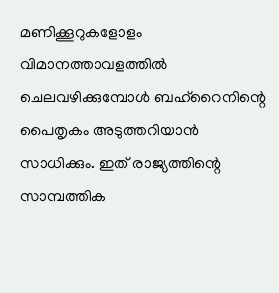മണിക്കൂറുകളോളം വിമാനത്താവളത്തിൽ ചെലവഴിക്കുമ്പോൾ ബഹ്‌റൈനിന്റെ പൈതൃകം അടുത്തറിയാൻ സാധിക്കും. ഇത് രാജ്യത്തിന്റെ സാമ്പത്തിക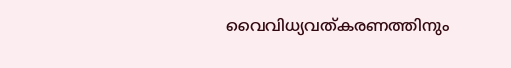വൈവിധ്യവത്കരണത്തിനും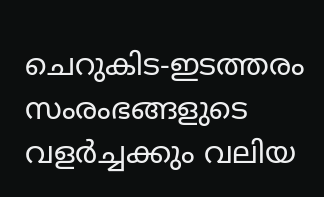ചെറുകിട-ഇടത്തരം സംരംഭങ്ങളുടെ വളർച്ചക്കും വലിയ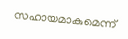സഹായമാകുമെന്ന്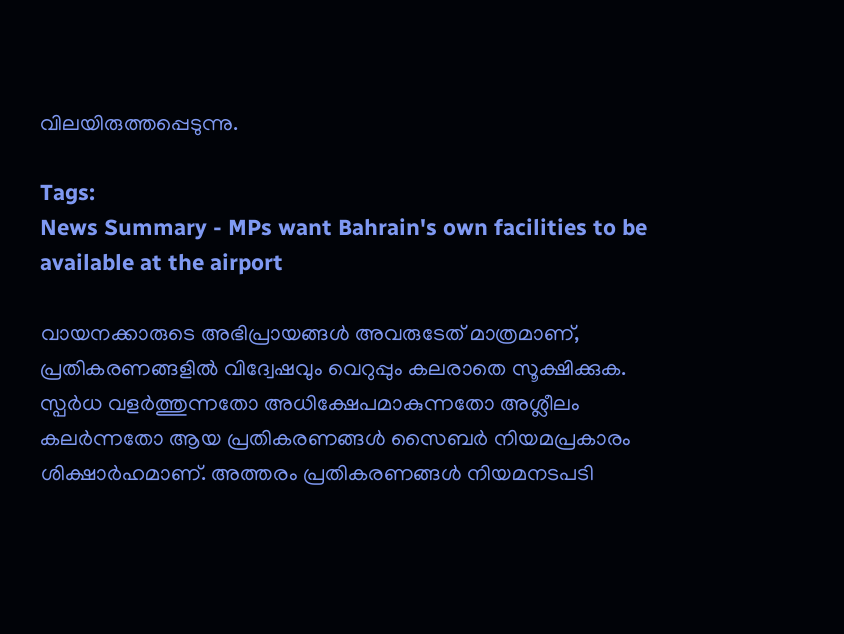വിലയിരുത്തപ്പെടുന്നു.

Tags:
News Summary - MPs want Bahrain's own facilities to be available at the airport

വായനക്കാരുടെ അഭിപ്രായങ്ങള്‍ അവരുടേത് മാത്രമാണ്, പ്രതികരണങ്ങളിൽ വിദ്വേഷവും വെറുപ്പും കലരാതെ സൂക്ഷിക്കുക. സ്പർധ വളർത്തുന്നതോ അധിക്ഷേപമാകുന്നതോ അശ്ലീലം കലർന്നതോ ആയ പ്രതികരണങ്ങൾ സൈബർ നിയമപ്രകാരം ശിക്ഷാർഹമാണ്. അത്തരം പ്രതികരണങ്ങൾ നിയമനടപടി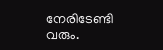നേരിടേണ്ടി വരും.